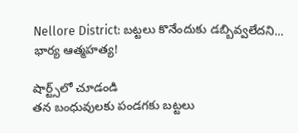Nellore District: బట్టలు కొనేందుకు డబ్బివ్వలేదని... భార్య ఆత్మహత్య!

షార్ట్స్‌లో చూడండి
తన బంధువులకు పండగకు బట్టలు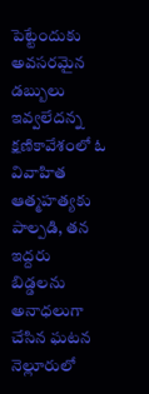పెట్టేందుకు అవసరమైన డబ్బులు ఇవ్వలేదన్న క్షణికావేశంలో ఓ వివాహిత ఆత్మహత్యకు పాల్పడి, తన ఇద్దరు బిడ్డలను అనాధలుగా చేసిన ఘటన నెల్లూరులో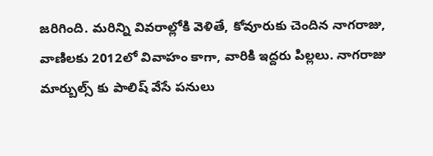జరిగింది. మరిన్ని వివరాల్లోకి వెళితే, కోవూరుకు చెందిన నాగరాజు, వాణిలకు 2012లో వివాహం కాగా, వారికి ఇద్దరు పిల్లలు. నాగరాజు మార్బుల్స్‌ కు పాలిష్‌ వేసే పనులు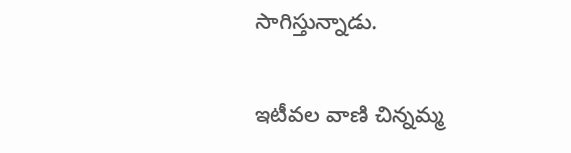సాగిస్తున్నాడు.

ఇటీవల వాణి చిన్నమ్మ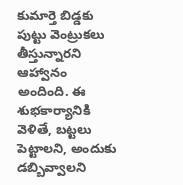కుమార్తె బిడ్డకు పుట్టు వెంట్రుకలు తీస్తున్నారని ఆహ్వానం అందింది. ఈ శుభకార్యానికి వెళితే, బట్టలు పెట్టాలని, అందుకు డబ్బివ్వాలని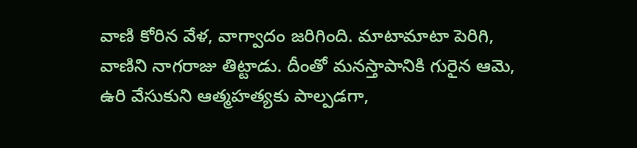వాణి కోరిన వేళ, వాగ్వాదం జరిగింది. మాటామాటా పెరిగి, వాణిని నాగరాజు తిట్టాడు. దీంతో మనస్తాపానికి గురైన ఆమె, ఉరి వేసుకుని ఆత్మహత్యకు పాల్పడగా,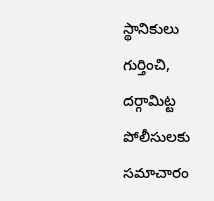స్థానికులు గుర్తించి, దర్గామిట్ట పోలీసులకు సమాచారం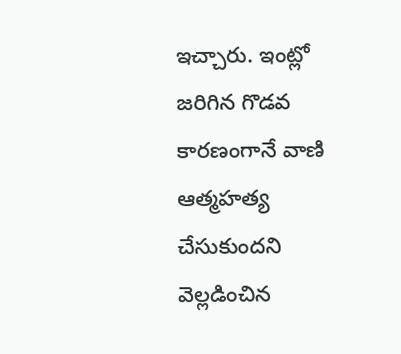ఇచ్చారు. ఇంట్లో జరిగిన గొడవ కారణంగానే వాణి ఆత్మహత్య చేసుకుందని వెల్లడించిన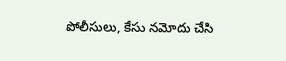పోలీసులు, కేసు నమోదు చేసి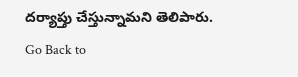దర్యాప్తు చేస్తున్నామని తెలిపారు.
Go Back to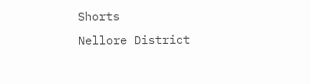Shorts
Nellore District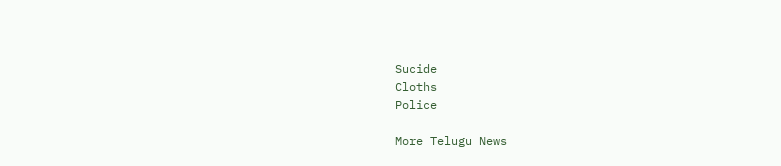Sucide
Cloths
Police

More Telugu News